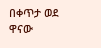በቀጥታ ወደ ዋናው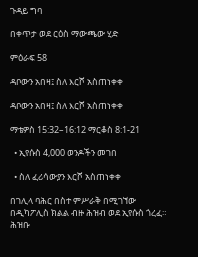ጉዳይ ግባ

በቀጥታ ወደ ርዕስ ማውጫው ሂድ

ምዕራፍ 58

ዳቦውን አበዛ፤ ስለ እርሾ አስጠነቀቀ

ዳቦውን አበዛ፤ ስለ እርሾ አስጠነቀቀ

ማቴዎስ 15:32–16:12 ማርቆስ 8:1-21

  • ኢየሱስ 4,000 ወንዶችን መገበ

  • ስለ ፈሪሳውያን እርሾ አስጠነቀቀ

በገሊላ ባሕር በስተ ምሥራቅ በሚገኘው በዲካፖሊስ ክልል ብዙ ሕዝብ ወደ ኢየሱስ ጎረፈ። ሕዝቡ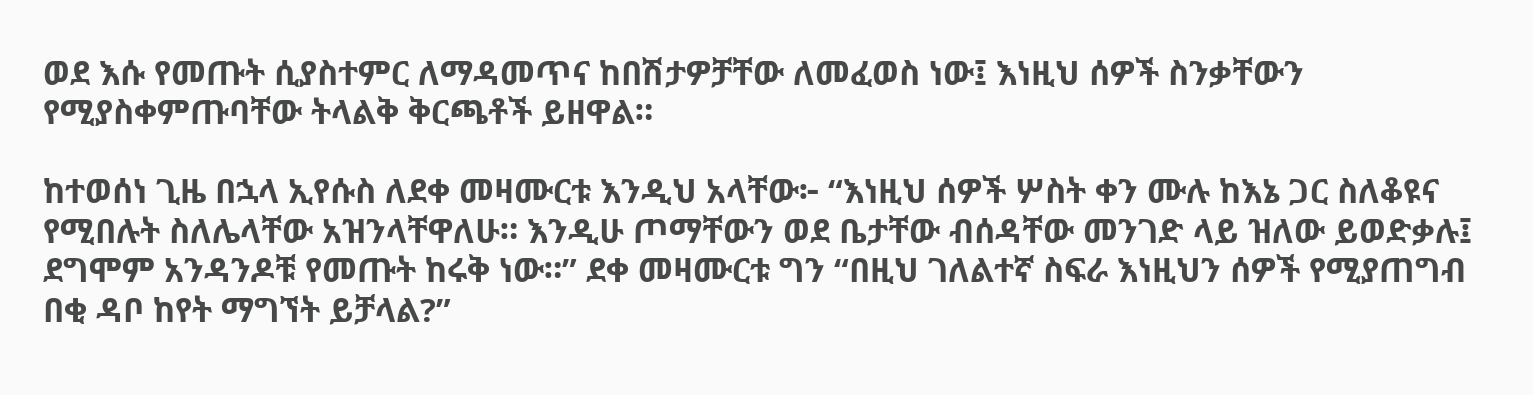ወደ እሱ የመጡት ሲያስተምር ለማዳመጥና ከበሽታዎቻቸው ለመፈወስ ነው፤ እነዚህ ሰዎች ስንቃቸውን የሚያስቀምጡባቸው ትላልቅ ቅርጫቶች ይዘዋል።

ከተወሰነ ጊዜ በኋላ ኢየሱስ ለደቀ መዛሙርቱ እንዲህ አላቸው፦ “እነዚህ ሰዎች ሦስት ቀን ሙሉ ከእኔ ጋር ስለቆዩና የሚበሉት ስለሌላቸው አዝንላቸዋለሁ። እንዲሁ ጦማቸውን ወደ ቤታቸው ብሰዳቸው መንገድ ላይ ዝለው ይወድቃሉ፤ ደግሞም አንዳንዶቹ የመጡት ከሩቅ ነው።” ደቀ መዛሙርቱ ግን “በዚህ ገለልተኛ ስፍራ እነዚህን ሰዎች የሚያጠግብ በቂ ዳቦ ከየት ማግኘት ይቻላል?”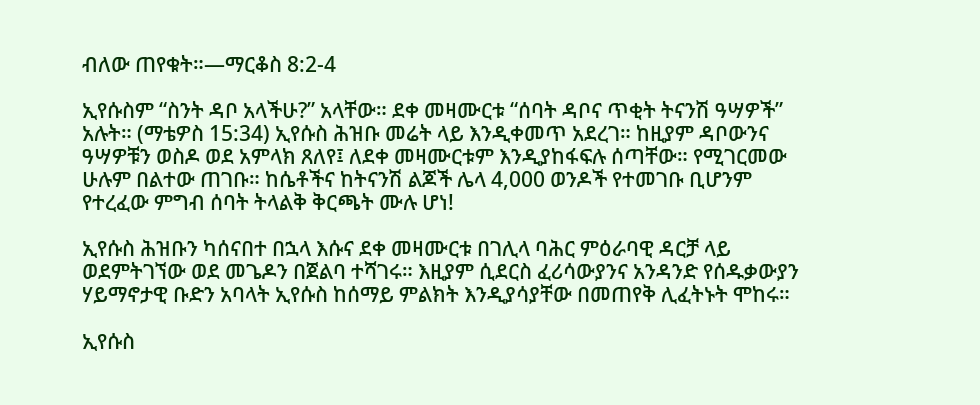ብለው ጠየቁት።—ማርቆስ 8:2-4

ኢየሱስም “ስንት ዳቦ አላችሁ?” አላቸው። ደቀ መዛሙርቱ “ሰባት ዳቦና ጥቂት ትናንሽ ዓሣዎች” አሉት። (ማቴዎስ 15:34) ኢየሱስ ሕዝቡ መሬት ላይ እንዲቀመጥ አደረገ። ከዚያም ዳቦውንና ዓሣዎቹን ወስዶ ወደ አምላክ ጸለየ፤ ለደቀ መዛሙርቱም እንዲያከፋፍሉ ሰጣቸው። የሚገርመው ሁሉም በልተው ጠገቡ። ከሴቶችና ከትናንሽ ልጆች ሌላ 4,000 ወንዶች የተመገቡ ቢሆንም የተረፈው ምግብ ሰባት ትላልቅ ቅርጫት ሙሉ ሆነ!

ኢየሱስ ሕዝቡን ካሰናበተ በኋላ እሱና ደቀ መዛሙርቱ በገሊላ ባሕር ምዕራባዊ ዳርቻ ላይ ወደምትገኘው ወደ መጌዶን በጀልባ ተሻገሩ። እዚያም ሲደርስ ፈሪሳውያንና አንዳንድ የሰዱቃውያን ሃይማኖታዊ ቡድን አባላት ኢየሱስ ከሰማይ ምልክት እንዲያሳያቸው በመጠየቅ ሊፈትኑት ሞከሩ።

ኢየሱስ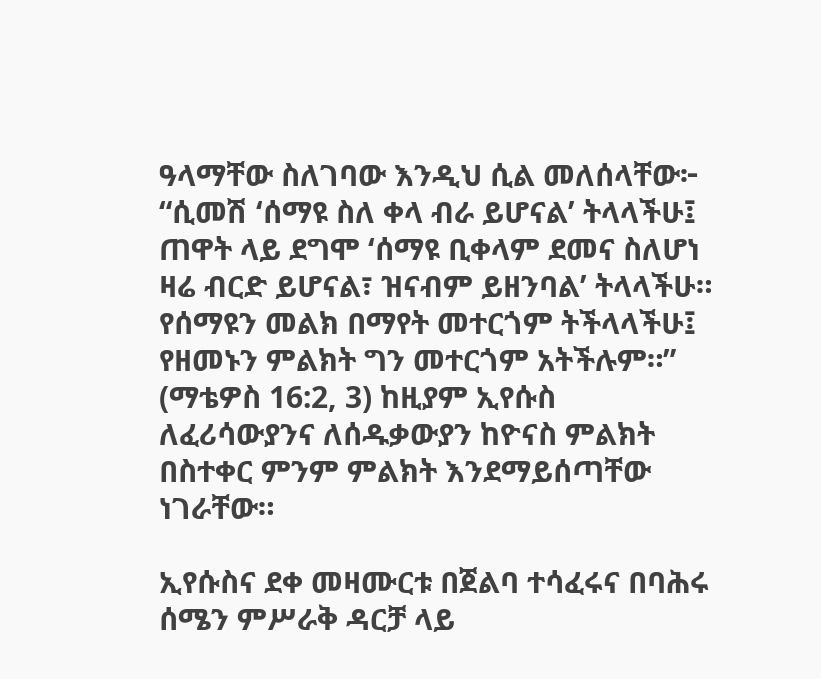ዓላማቸው ስለገባው እንዲህ ሲል መለሰላቸው፦ “ሲመሽ ‘ሰማዩ ስለ ቀላ ብራ ይሆናል’ ትላላችሁ፤ ጠዋት ላይ ደግሞ ‘ሰማዩ ቢቀላም ደመና ስለሆነ ዛሬ ብርድ ይሆናል፣ ዝናብም ይዘንባል’ ትላላችሁ። የሰማዩን መልክ በማየት መተርጎም ትችላላችሁ፤ የዘመኑን ምልክት ግን መተርጎም አትችሉም።” (ማቴዎስ 16:2, 3) ከዚያም ኢየሱስ ለፈሪሳውያንና ለሰዱቃውያን ከዮናስ ምልክት በስተቀር ምንም ምልክት እንደማይሰጣቸው ነገራቸው።

ኢየሱስና ደቀ መዛሙርቱ በጀልባ ተሳፈሩና በባሕሩ ሰሜን ምሥራቅ ዳርቻ ላይ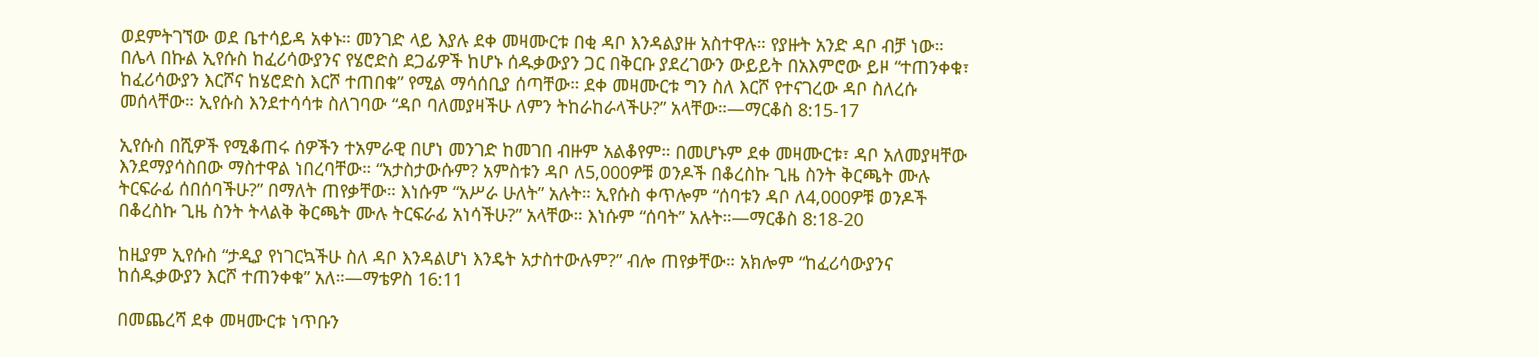ወደምትገኘው ወደ ቤተሳይዳ አቀኑ። መንገድ ላይ እያሉ ደቀ መዛሙርቱ በቂ ዳቦ እንዳልያዙ አስተዋሉ። የያዙት አንድ ዳቦ ብቻ ነው። በሌላ በኩል ኢየሱስ ከፈሪሳውያንና የሄሮድስ ደጋፊዎች ከሆኑ ሰዱቃውያን ጋር በቅርቡ ያደረገውን ውይይት በአእምሮው ይዞ “ተጠንቀቁ፣ ከፈሪሳውያን እርሾና ከሄሮድስ እርሾ ተጠበቁ” የሚል ማሳሰቢያ ሰጣቸው። ደቀ መዛሙርቱ ግን ስለ እርሾ የተናገረው ዳቦ ስለረሱ መሰላቸው። ኢየሱስ እንደተሳሳቱ ስለገባው “ዳቦ ባለመያዛችሁ ለምን ትከራከራላችሁ?” አላቸው።—ማርቆስ 8:15-17

ኢየሱስ በሺዎች የሚቆጠሩ ሰዎችን ተአምራዊ በሆነ መንገድ ከመገበ ብዙም አልቆየም። በመሆኑም ደቀ መዛሙርቱ፣ ዳቦ አለመያዛቸው እንደማያሳስበው ማስተዋል ነበረባቸው። “አታስታውሱም? አምስቱን ዳቦ ለ5,000ዎቹ ወንዶች በቆረስኩ ጊዜ ስንት ቅርጫት ሙሉ ትርፍራፊ ሰበሰባችሁ?” በማለት ጠየቃቸው። እነሱም “አሥራ ሁለት” አሉት። ኢየሱስ ቀጥሎም “ሰባቱን ዳቦ ለ4,000ዎቹ ወንዶች በቆረስኩ ጊዜ ስንት ትላልቅ ቅርጫት ሙሉ ትርፍራፊ አነሳችሁ?” አላቸው። እነሱም “ሰባት” አሉት።—ማርቆስ 8:18-20

ከዚያም ኢየሱስ “ታዲያ የነገርኳችሁ ስለ ዳቦ እንዳልሆነ እንዴት አታስተውሉም?” ብሎ ጠየቃቸው። አክሎም “ከፈሪሳውያንና ከሰዱቃውያን እርሾ ተጠንቀቁ” አለ።—ማቴዎስ 16:11

በመጨረሻ ደቀ መዛሙርቱ ነጥቡን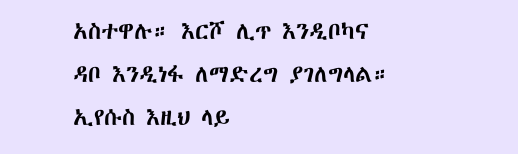አስተዋሉ። እርሾ ሊጥ እንዲቦካና ዳቦ እንዲነፋ ለማድረግ ያገለግላል። ኢየሱስ እዚህ ላይ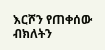እርሾን የጠቀሰው ብክለትን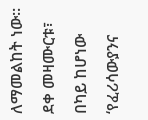ለማመልከት ነው። ደቀ መዛሙርቱ፣ በካይ ከሆነው ‘የፈሪሳውያንና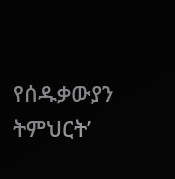የሰዱቃውያን ትምህርት’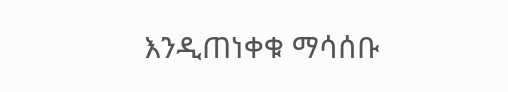እንዲጠነቀቁ ማሳሰቡ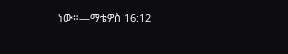ነው።—ማቴዎስ 16:12